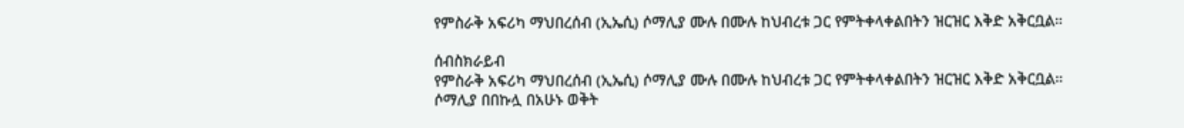የምስራቅ አፍሪካ ማህበረሰብ (ኢኤሲ) ሶማሊያ ሙሉ በሙሉ ከህብረቱ ጋር የምትቀላቀልበትን ዝርዝር እቅድ አቅርቧል።

ሰብስክራይብ
የምስራቅ አፍሪካ ማህበረሰብ (ኢኤሲ) ሶማሊያ ሙሉ በሙሉ ከህብረቱ ጋር የምትቀላቀልበትን ዝርዝር እቅድ አቅርቧል። ሶማሊያ በበኩሏ በአሁኑ ወቅት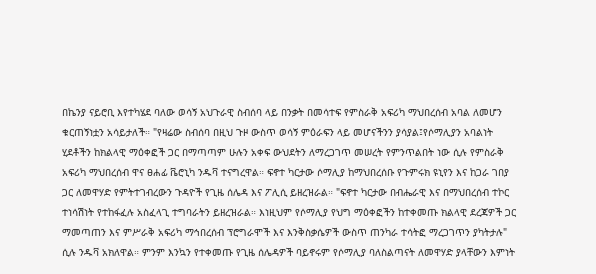በኬንያ ናይሮቢ እየተካሄደ ባለው ወሳኝ አህጉራዊ ስብሰባ ላይ በንቃት በመሳተፍ የምስራቅ አፍሪካ ማህበረሰብ አባል ለመሆን ቁርጠኝነቷን አሳይታለች። "የዛሬው ስብሰባ በዚህ ጉዞ ውስጥ ወሳኝ ምዕራፍን ላይ መሆናችንን ያሳያል፤የሶማሊያን አባልነት ሂደቶችን ከክልላዊ ማዕቀፎች ጋር በማጣጣም ሁሉን አቀፍ ውህደትን ለማረጋገጥ መሠረት የምንጥልበት ነው ሲሉ የምስራቅ አፍሪካ ማህበረሰብ ዋና ፀሐፊ ቬሮኒካ ንዱቫ ተናግረዋል። ፍኖተ ካርታው ሶማሊያ ከማህበረሰቡ የጉምሩክ ዩኒየን እና ከጋራ ገበያ ጋር ለመዋሃድ የምትተገብረውን ጉዳዮች የጊዜ ሰሌዳ እና ፖሊሲ ይዘረዝራል። "ፍኖተ ካርታው በብሔራዊ እና በማህበረሰብ ተኮር ተነሳሽነት የተከፋፈሉ አስፈላጊ ተግባራትን ይዘረዝራል። እነዚህም የሶማሊያ የህግ ማዕቀፎችን ከተቀመጡ ክልላዊ ደረጃዎች ጋር ማመጣጠን እና ምሥራቅ አፍሪካ ማኅበረሰብ ፕሮግራሞች እና እንቅስቃሴዎች ውስጥ ጠንካራ ተሳትፎ ማረጋገጥን ያካትታሉ" ሲሉ ንዱቫ አክለዋል። ምንም እንኳን የተቀመጡ የጊዜ ሰሌዳዎች ባይኖሩም የሶማሊያ ባለስልጣናት ለመዋሃድ ያላቸውን እምነት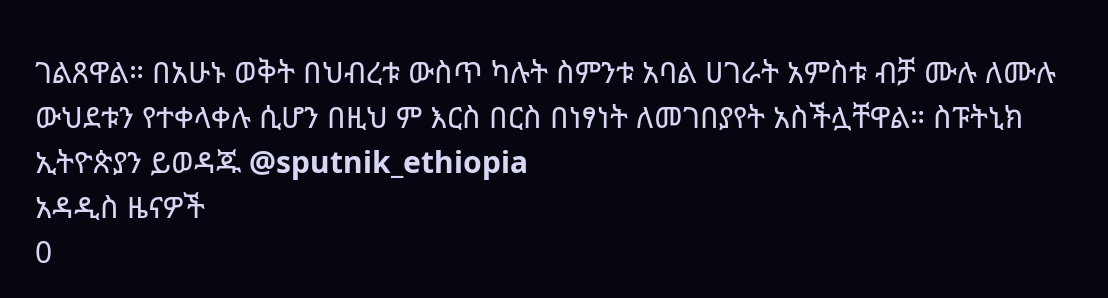ገልጸዋል። በአሁኑ ወቅት በህብረቱ ውስጥ ካሉት ስምንቱ አባል ሀገራት አምስቱ ብቻ ሙሉ ለሙሉ ውህደቱን የተቀላቀሉ ሲሆን በዚህ ም እርስ በርስ በነፃነት ለመገበያየት አስችሏቸዋል። ስፑትኒክ ኢትዮጵያን ይወዳጁ @sputnik_ethiopia
አዳዲስ ዜናዎች
0